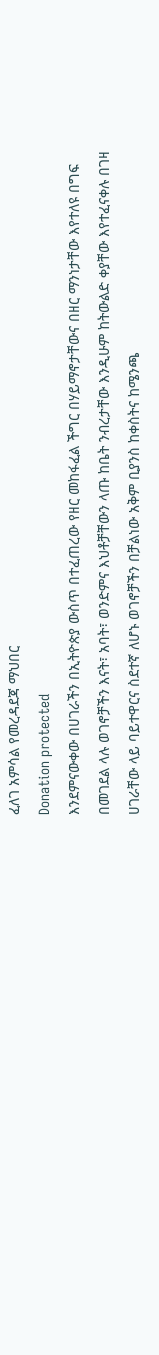ፈለገ አምሳል የመረዳደጃ ማህበር
Donation protected
እንደምናውቀው በሀገራችን በኢትዮጵያ ውስጥ በተፈጠረው የዘር መከፋፈል ችግር በሃይማኖታቸውና በዘር ማንነታቸው እየተለዩ በግፍ በመገደል ላሉ ወገኖቻችን እናት፣ አባት፣ ወንድምና እህቶቻቸውን ላጡ ከቤት ንብረታቸው እንዲሁም ከትውልድ ቀያቸው እየተፈናቀሉ በገዛ ሀገራቸው ላይ ባይተዋርና ስደተኛ ለሆኑ ወገኖቻችን በቻልነው አቅም ቢያንስ ከቀስትና ከሜንጫ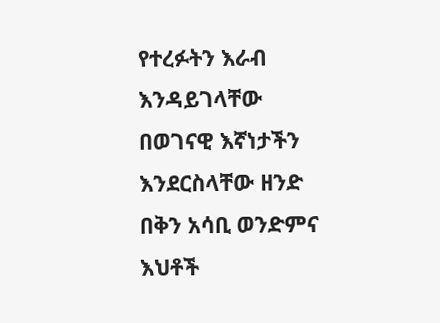የተረፉትን እራብ እንዳይገላቸው በወገናዊ እኛነታችን እንደርስላቸው ዘንድ በቅን አሳቢ ወንድምና እህቶች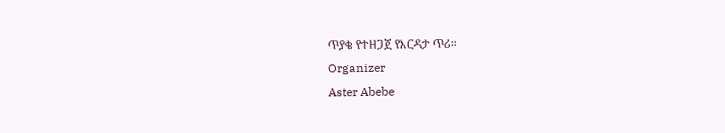ጥያቄ የተዘጋጀ የእርዳታ ጥሪ።
Organizer
Aster Abebe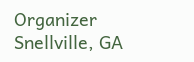Organizer
Snellville, GA